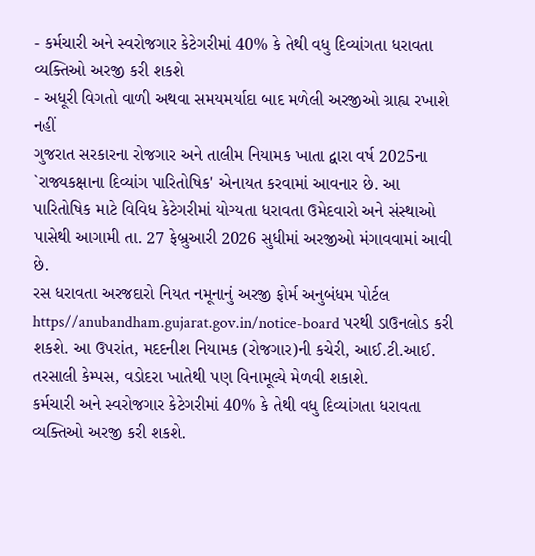- કર્મચારી અને સ્વરોજગાર કેટેગરીમાં 40% કે તેથી વધુ દિવ્યાંગતા ધરાવતા વ્યક્તિઓ અરજી કરી શકશે
- અધૂરી વિગતો વાળી અથવા સમયમર્યાદા બાદ મળેલી અરજીઓ ગ્રાહ્ય રખાશે નહીં
ગુજરાત સરકારના રોજગાર અને તાલીમ નિયામક ખાતા દ્વારા વર્ષ 2025ના `રાજ્યકક્ષાના દિવ્યાંગ પારિતોષિક' એનાયત કરવામાં આવનાર છે. આ પારિતોષિક માટે વિવિધ કેટેગરીમાં યોગ્યતા ધરાવતા ઉમેદવારો અને સંસ્થાઓ પાસેથી આગામી તા. 27 ફેબ્રુઆરી 2026 સુધીમાં અરજીઓ મંગાવવામાં આવી છે.
રસ ધરાવતા અરજદારો નિયત નમૂનાનું અરજી ફોર્મ અનુબંધમ પોર્ટલ https//anubandham.gujarat.gov.in/notice-board પરથી ડાઉનલોડ કરી શકશે. આ ઉપરાંત, મદદનીશ નિયામક (રોજગાર)ની કચેરી, આઈ.ટી.આઈ. તરસાલી કેમ્પસ, વડોદરા ખાતેથી પણ વિનામૂલ્યે મેળવી શકાશે.
કર્મચારી અને સ્વરોજગાર કેટેગરીમાં 40% કે તેથી વધુ દિવ્યાંગતા ધરાવતા વ્યક્તિઓ અરજી કરી શકશે.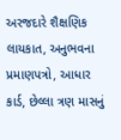અરજદારે શૈક્ષણિક લાયકાત, અનુભવના પ્રમાણપત્રો, આધાર કાર્ડ, છેલ્લા ત્રણ માસનું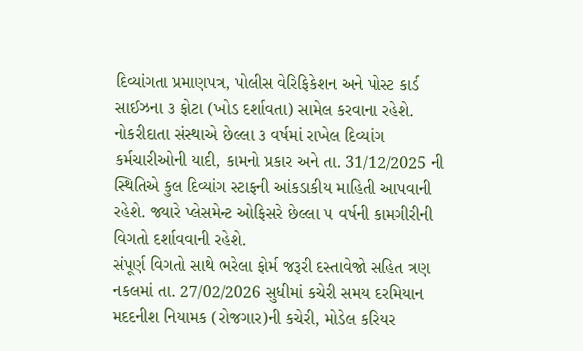દિવ્યાંગતા પ્રમાણપત્ર, પોલીસ વેરિફિકેશન અને પોસ્ટ કાર્ડ સાઈઝના ૩ ફોટા (ખોડ દર્શાવતા) સામેલ કરવાના રહેશે. નોકરીદાતા સંસ્થાએ છેલ્લા ૩ વર્ષમાં રાખેલ દિવ્યાંગ કર્મચારીઓની યાદી, કામનો પ્રકાર અને તા. 31/12/2025 ની સ્થિતિએ કુલ દિવ્યાંગ સ્ટાફની આંકડાકીય માહિતી આપવાની રહેશે. જ્યારે પ્લેસમેન્ટ ઓફિસરે છેલ્લા ૫ વર્ષની કામગીરીની વિગતો દર્શાવવાની રહેશે.
સંપૂર્ણ વિગતો સાથે ભરેલા ફોર્મ જરૂરી દસ્તાવેજો સહિત ત્રણ નકલમાં તા. 27/02/2026 સુધીમાં કચેરી સમય દરમિયાન મદદનીશ નિયામક (રોજગાર)ની કચેરી, મોડેલ કરિયર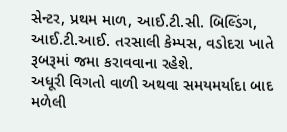સેન્ટર, પ્રથમ માળ, આઈ.ટી.સી. બિલ્ડિંગ, આઈ.ટી.આઈ. તરસાલી કેમ્પસ, વડોદરા ખાતે રૂબરૂમાં જમા કરાવવાના રહેશે.
અધૂરી વિગતો વાળી અથવા સમયમર્યાદા બાદ મળેલી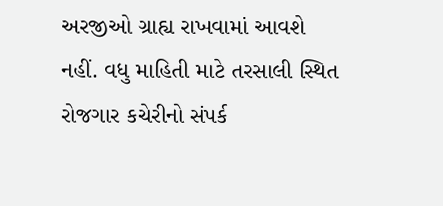અરજીઓ ગ્રાહ્ય રાખવામાં આવશે નહીં. વધુ માહિતી માટે તરસાલી સ્થિત રોજગાર કચેરીનો સંપર્ક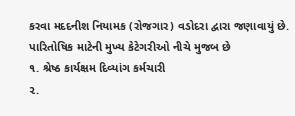કરવા મદદનીશ નિયામક (રોજગાર) વડોદરા દ્વારા જણાવાયું છે.
પારિતોષિક માટેની મુખ્ય કેટેગરીઓ નીચે મુજબ છે
૧. શ્રેષ્ઠ કાર્યક્ષમ દિવ્યાંગ કર્મચારી
૨.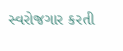સ્વરોજગાર કરતી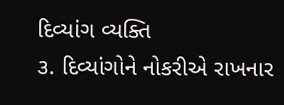દિવ્યાંગ વ્યક્તિ
૩. દિવ્યાંગોને નોકરીએ રાખનાર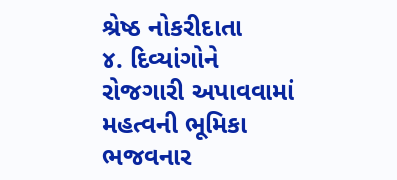શ્રેષ્ઠ નોકરીદાતા
૪. દિવ્યાંગોને રોજગારી અપાવવામાં મહત્વની ભૂમિકા ભજવનાર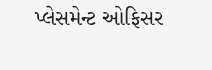પ્લેસમેન્ટ ઓફિસર